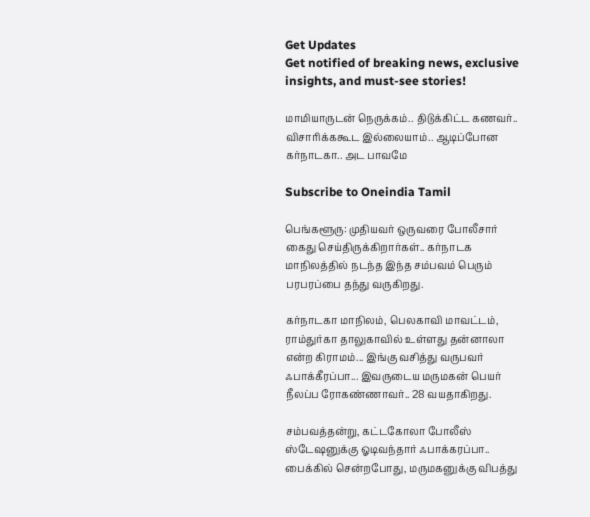Get Updates
Get notified of breaking news, exclusive insights, and must-see stories!

மாமியாருடன் நெருக்கம்.. திடுக்கிட்ட கணவர்.. விசாரிக்ககூட இல்லையாம்.. ஆடிப்போன கர்நாடகா.. அட பாவமே

Subscribe to Oneindia Tamil

பெங்களூரு: முதியவர் ஒருவரை போலீசார் கைது செய்திருக்கிறார்கள்.. கர்நாடக மாநிலத்தில் நடந்த இந்த சம்பவம் பெரும் பரபரப்பை தந்து வருகிறது.

கர்நாடகா மாநிலம், பெலகாவி மாவட்டம், ராம்துர்கா தாலுகாவில் உள்ளது தன்னாலா என்ற கிராமம்... இங்கு வசித்து வருபவர் ஃபாக்கீரப்பா... இவருடைய மருமகன் பெயர் நீலப்ப ரோகண்ணாவர்.. 28 வயதாகிறது.

சம்பவத்தன்று, கட்டகோலா போலீஸ் ஸ்டேஷனுக்கு ஓடிவந்தார் ஃபாக்கரப்பா.. பைக்கில் சென்றபோது, மருமகனுக்கு விபத்து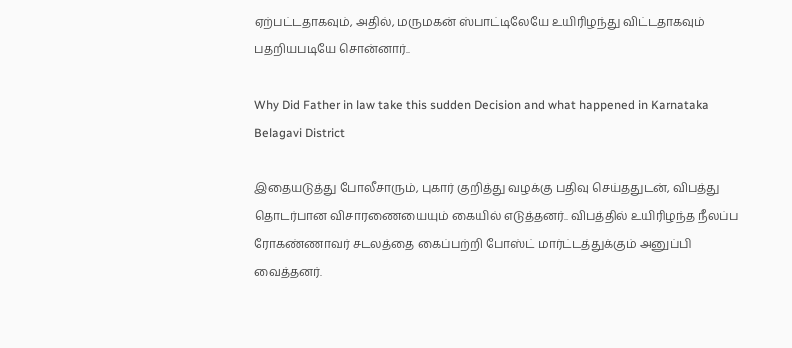ஏற்பட்டதாகவும், அதில், மருமகன் ஸ்பாட்டிலேயே உயிரிழந்து விட்டதாகவும் பதறியபடியே சொன்னார்..

Why Did Father in law take this sudden Decision and what happened in Karnataka Belagavi District

இதையடுத்து போலீசாரும், புகார் குறித்து வழக்கு பதிவு செய்ததுடன், விபத்து தொடர்பான விசாரணையையும் கையில் எடுத்தனர்.. விபத்தில் உயிரிழந்த நீலப்ப ரோகண்ணாவர் சடலத்தை கைப்பற்றி போஸ்ட் மார்ட்டத்துக்கும் அனுப்பி வைத்தனர்.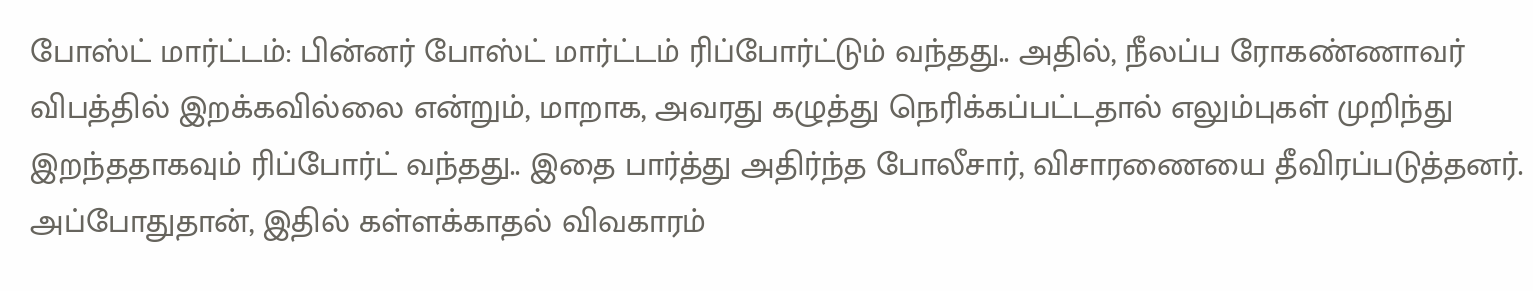போஸ்ட் மார்ட்டம்: பின்னர் போஸ்ட் மார்ட்டம் ரிப்போர்ட்டும் வந்தது.. அதில், நீலப்ப ரோகண்ணாவர் விபத்தில் இறக்கவில்லை என்றும், மாறாக, அவரது கழுத்து நெரிக்கப்பட்டதால் எலும்புகள் முறிந்து இறந்ததாகவும் ரிப்போர்ட் வந்தது.. இதை பார்த்து அதிர்ந்த போலீசார், விசாரணையை தீவிரப்படுத்தனர். அப்போதுதான், இதில் கள்ளக்காதல் விவகாரம்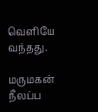வெளியே வந்தது.

மருமகன் நீலப்ப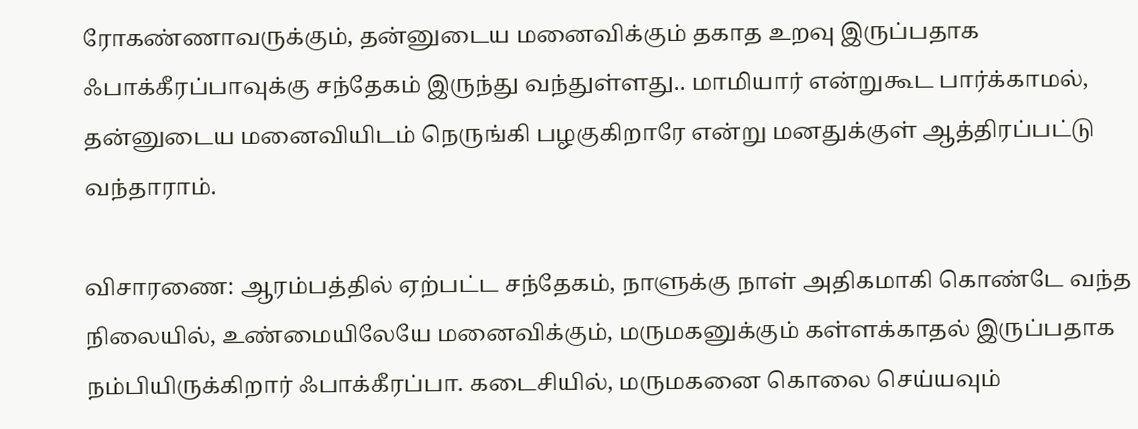ரோகண்ணாவருக்கும், தன்னுடைய மனைவிக்கும் தகாத உறவு இருப்பதாக ஃபாக்கீரப்பாவுக்கு சந்தேகம் இருந்து வந்துள்ளது.. மாமியார் என்றுகூட பார்க்காமல், தன்னுடைய மனைவியிடம் நெருங்கி பழகுகிறாரே என்று மனதுக்குள் ஆத்திரப்பட்டு வந்தாராம்.

விசாரணை: ஆரம்பத்தில் ஏற்பட்ட சந்தேகம், நாளுக்கு நாள் அதிகமாகி கொண்டே வந்த நிலையில், உண்மையிலேயே மனைவிக்கும், மருமகனுக்கும் கள்ளக்காதல் இருப்பதாக நம்பியிருக்கிறார் ஃபாக்கீரப்பா. கடைசியில், மருமகனை கொலை செய்யவும்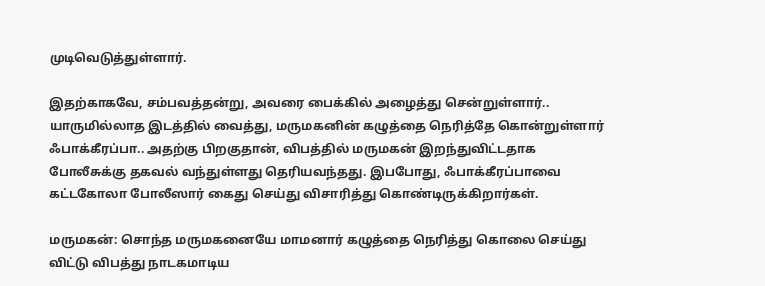முடிவெடுத்துள்ளார்.

இதற்காகவே, சம்பவத்தன்று, அவரை பைக்கில் அழைத்து சென்றுள்ளார்.. யாருமில்லாத இடத்தில் வைத்து, மருமகனின் கழுத்தை நெரித்தே கொன்றுள்ளார் ஃபாக்கீரப்பா.. அதற்கு பிறகுதான், விபத்தில் மருமகன் இறந்துவிட்டதாக போலீசுக்கு தகவல் வந்துள்ளது தெரியவந்தது. இபபோது, ஃபாக்கீரப்பாவை கட்டகோலா போலீஸார் கைது செய்து விசாரித்து கொண்டிருக்கிறார்கள்.

மருமகன்: சொந்த மருமகனையே மாமனார் கழுத்தை நெரித்து கொலை செய்து விட்டு விபத்து நாடகமாடிய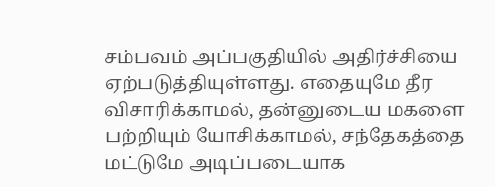சம்பவம் அப்பகுதியில் அதிர்ச்சியை ஏற்படுத்தியுள்ளது. எதையுமே தீர விசாரிக்காமல், தன்னுடைய மகளை பற்றியும் யோசிக்காமல், சந்தேகத்தை மட்டுமே அடிப்படையாக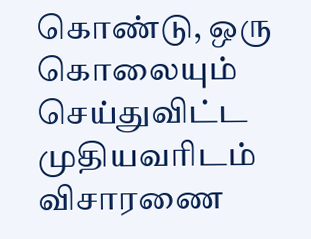கொண்டு, ஒரு கொலையும் செய்துவிட்ட முதியவரிடம் விசாரணை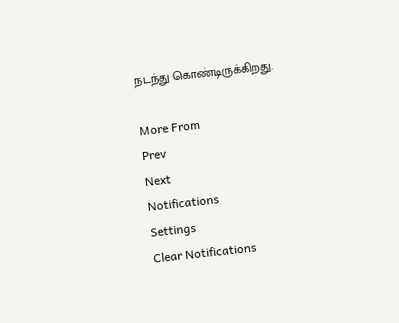நடந்து கொண்டிருக்கிறது.

More From
Prev
Next
Notifications
Settings
Clear Notifications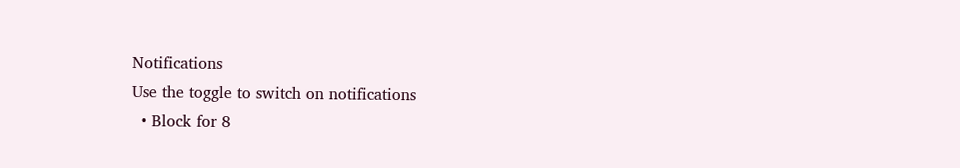Notifications
Use the toggle to switch on notifications
  • Block for 8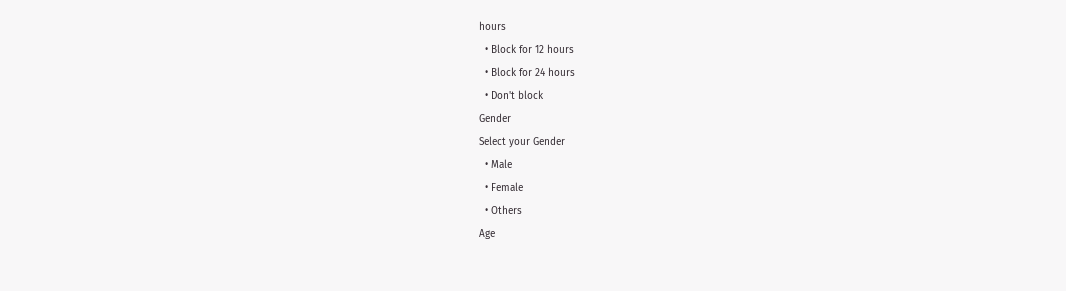hours
  • Block for 12 hours
  • Block for 24 hours
  • Don't block
Gender
Select your Gender
  • Male
  • Female
  • Others
Age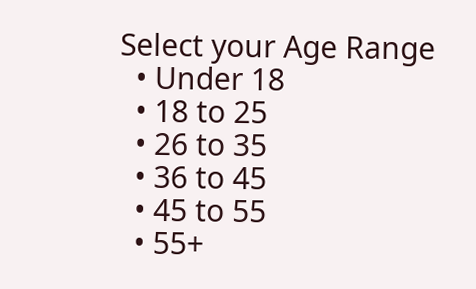Select your Age Range
  • Under 18
  • 18 to 25
  • 26 to 35
  • 36 to 45
  • 45 to 55
  • 55+